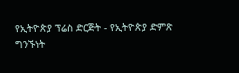የኢትዮጵያ ፕሬስ ድርጅት - የኢትዮጵያ ድምጽ
ግንኙነት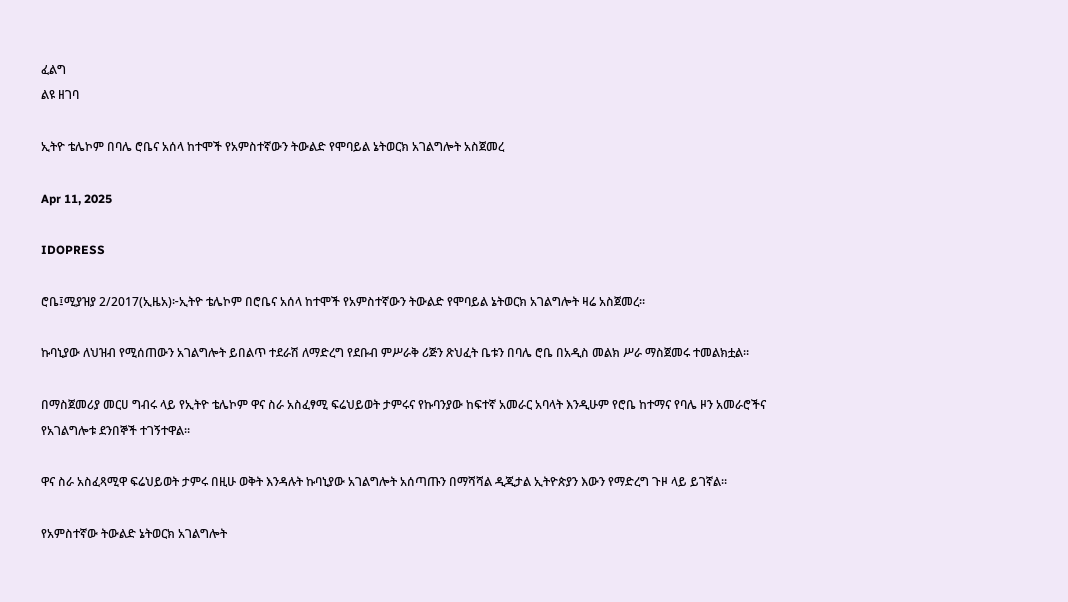ፈልግ
ልዩ ዘገባ

ኢትዮ ቴሌኮም በባሌ ሮቤና አሰላ ከተሞች የአምስተኛውን ትውልድ የሞባይል ኔትወርክ አገልግሎት አስጀመረ

Apr 11, 2025

IDOPRESS

ሮቤ፤ሚያዝያ 2/2017(ኢዜአ)፦ኢትዮ ቴሌኮም በሮቤና አሰላ ከተሞች የአምስተኛውን ትውልድ የሞባይል ኔትወርክ አገልግሎት ዛሬ አስጀመረ።

ኩባኒያው ለህዝብ የሚሰጠውን አገልግሎት ይበልጥ ተደራሽ ለማድረግ የደቡብ ምሥራቅ ሪጅን ጽህፈት ቤቱን በባሌ ሮቤ በአዲስ መልክ ሥራ ማስጀመሩ ተመልክቷል።

በማስጀመሪያ መርሀ ግብሩ ላይ የኢትዮ ቴሌኮም ዋና ስራ አስፈፃሚ ፍሬህይወት ታምሩና የኩባንያው ከፍተኛ አመራር አባላት እንዲሁም የሮቤ ከተማና የባሌ ዞን አመራሮችና የአገልግሎቱ ደንበኞች ተገኝተዋል።

ዋና ስራ አስፈጻሚዋ ፍሬህይወት ታምሩ በዚሁ ወቅት እንዳሉት ኩባኒያው አገልግሎት አሰጣጡን በማሻሻል ዲጂታል ኢትዮጵያን እውን የማድረግ ጉዞ ላይ ይገኛል።

የአምስተኛው ትውልድ ኔትወርክ አገልግሎት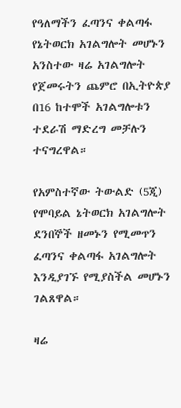የዓለማችን ፈጣንና ቀልጣፋ የኔትወርክ አገልግሎት መሆኑን አንስተው ዛሬ አገልግሎት የጀመሩትን ጨምሮ በኢትዮጵያ በ16 ከተሞች አገልግሎቱን ተደራሽ ማድረግ መቻሉን ተናግረዋል።

የአምስተኛው ትውልድ (5ጂ) የሞባይል ኔትወርክ አገልግሎት ደንበኞች ዘመኑን የሚመጥን ፈጣንና ቀልጣፋ አገልግሎት እንዲያገኙ የሚያስችል መሆኑን ገልጸዋል።

ዛሬ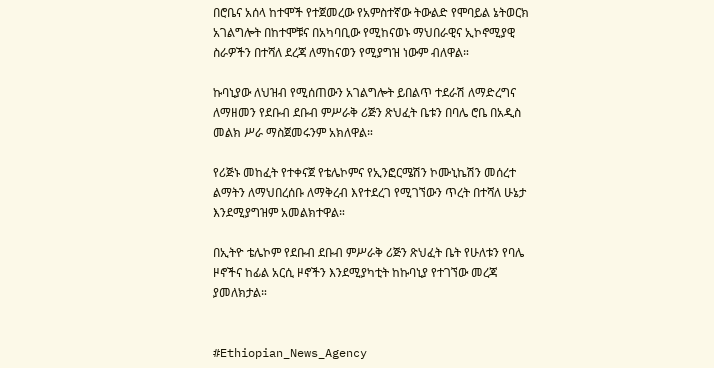በሮቤና አሰላ ከተሞች የተጀመረው የአምስተኛው ትውልድ የሞባይል ኔትወርክ አገልግሎት በከተሞቹና በአካባቢው የሚከናወኑ ማህበራዊና ኢኮኖሚያዊ ስራዎችን በተሻለ ደረጃ ለማከናወን የሚያግዝ ነውም ብለዋል።

ኩባኒያው ለህዝብ የሚሰጠውን አገልግሎት ይበልጥ ተደራሽ ለማድረግና ለማዘመን የደቡብ ደቡብ ምሥራቅ ሪጅን ጽህፈት ቤቱን በባሌ ሮቤ በአዲስ መልክ ሥራ ማስጀመሩንም አክለዋል።

የሪጅኑ መከፈት የተቀናጀ የቴሌኮምና የኢንፎርሜሽን ኮሙኒኬሽን መሰረተ ልማትን ለማህበረሰቡ ለማቅረብ እየተደረገ የሚገኘውን ጥረት በተሻለ ሁኔታ እንደሚያግዝም አመልክተዋል።

በኢትዮ ቴሌኮም የደቡብ ደቡብ ምሥራቅ ሪጅን ጽህፈት ቤት የሁለቱን የባሌ ዞኖችና ከፊል አርሲ ዞኖችን እንደሚያካቲት ከኩባኒያ የተገኘው መረጃ ያመለክታል።


#Ethiopian_News_Agency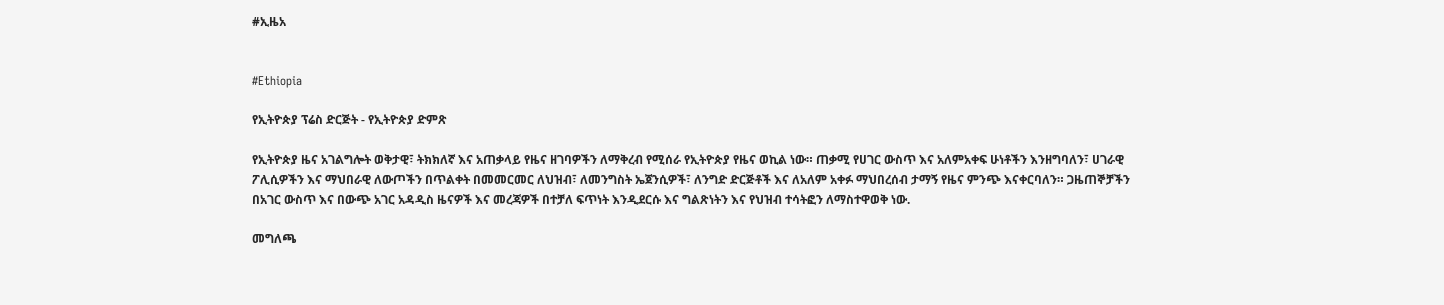#ኢዜአ


#Ethiopia

የኢትዮጵያ ፕሬስ ድርጅት - የኢትዮጵያ ድምጽ

የኢትዮጵያ ዜና አገልግሎት ወቅታዊ፣ ትክክለኛ እና አጠቃላይ የዜና ዘገባዎችን ለማቅረብ የሚሰራ የኢትዮጵያ የዜና ወኪል ነው። ጠቃሚ የሀገር ውስጥ እና አለምአቀፍ ሁነቶችን እንዘግባለን፣ ሀገራዊ ፖሊሲዎችን እና ማህበራዊ ለውጦችን በጥልቀት በመመርመር ለህዝብ፣ ለመንግስት ኤጀንሲዎች፣ ለንግድ ድርጅቶች እና ለአለም አቀፉ ማህበረሰብ ታማኝ የዜና ምንጭ እናቀርባለን። ጋዜጠኞቻችን በአገር ውስጥ እና በውጭ አገር አዳዲስ ዜናዎች እና መረጃዎች በተቻለ ፍጥነት እንዲደርሱ እና ግልጽነትን እና የህዝብ ተሳትፎን ለማስተዋወቅ ነው.

መግለጫ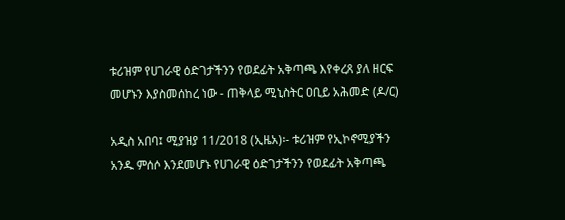ቱሪዝም የሀገራዊ ዕድገታችንን የወደፊት አቅጣጫ እየቀረጸ ያለ ዘርፍ መሆኑን እያስመሰከረ ነው - ጠቅላይ ሚኒስትር ዐቢይ አሕመድ (ዶ/ር)

አዲስ አበባ፤ ሚያዝያ 11/2018 (ኢዜአ)፡- ቱሪዝም የኢኮኖሚያችን አንዱ ምሰሶ እንደመሆኑ የሀገራዊ ዕድገታችንን የወደፊት አቅጣጫ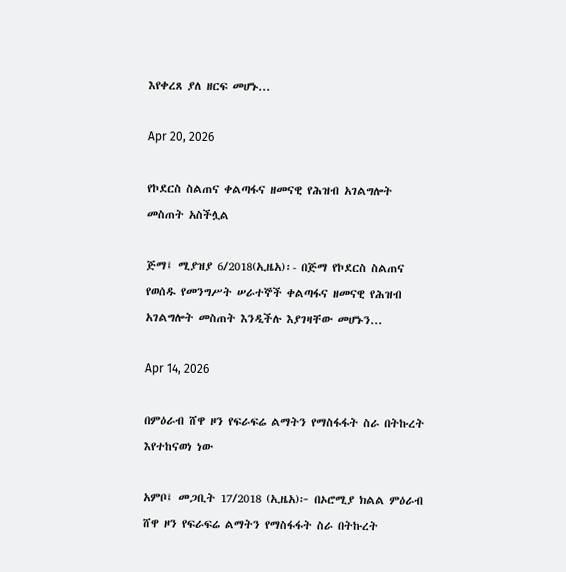እየቀረጸ ያለ ዘርፍ መሆኑ...

Apr 20, 2026

የኮደርስ ስልጠና ቀልጣፋና ዘመናዊ የሕዝብ አገልግሎት መስጠት አስችሏል

ጅማ፤ ሚያዝያ 6/2018(ኢዜአ)፡- በጅማ የኮደርስ ስልጠና የወሰዱ የመንግሥት ሠራተኞች ቀልጣፋና ዘመናዊ የሕዝብ አገልግሎት መስጠት እንዲችሉ እያገዛቸው መሆኑን...

Apr 14, 2026

በምዕራብ ሸዋ ዞን የፍራፍሬ ልማትን የማስፋፋት ስራ በትኩረት እየተከናወነ ነው

አምቦ፤ መጋቢት 17/2018 (ኢዜአ)፦ በኦሮሚያ ክልል ምዕራብ ሸዋ ዞን የፍራፍሬ ልማትን የማስፋፋት ስራ በትኩረት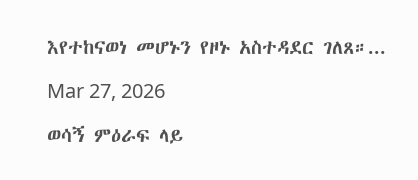እየተከናወነ መሆኑን የዞኑ አስተዳደር ገለጸ።...

Mar 27, 2026

ወሳኝ ምዕራፍ ላይ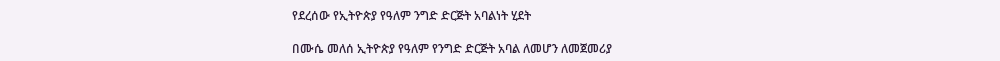የደረሰው የኢትዮጵያ የዓለም ንግድ ድርጅት አባልነት ሂደት

በሙሴ መለሰ ኢትዮጵያ የዓለም የንግድ ድርጅት አባል ለመሆን ለመጀመሪያ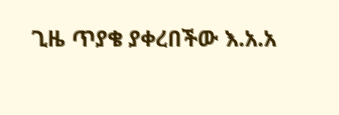ጊዜ ጥያቄ ያቀረበችው እ.አ.አ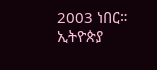2003 ነበር። ኢትዮጵያ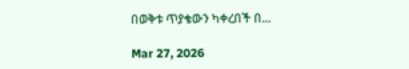በወቅቱ ጥያቄውን ካቀረበች በ...

Mar 27, 2026